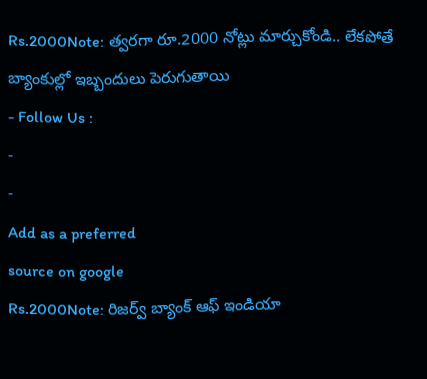Rs.2000Note: త్వరగా రూ.2000 నోట్లు మార్చుకోండి.. లేకపోతే బ్యాంకుల్లో ఇబ్బందులు పెరుగుతాయి
- Follow Us :
-
-
Add as a preferred
source on google
Rs.2000Note: రిజర్వ్ బ్యాంక్ ఆఫ్ ఇండియా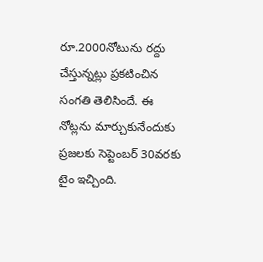రూ.2000నోటును రద్దు చేస్తున్నట్లు ప్రకటించిన సంగతి తెలిసిందే. ఈ నోట్లను మార్చుకునేందుకు ప్రజలకు సెప్టెంబర్ 30వరకు టైం ఇచ్చింది.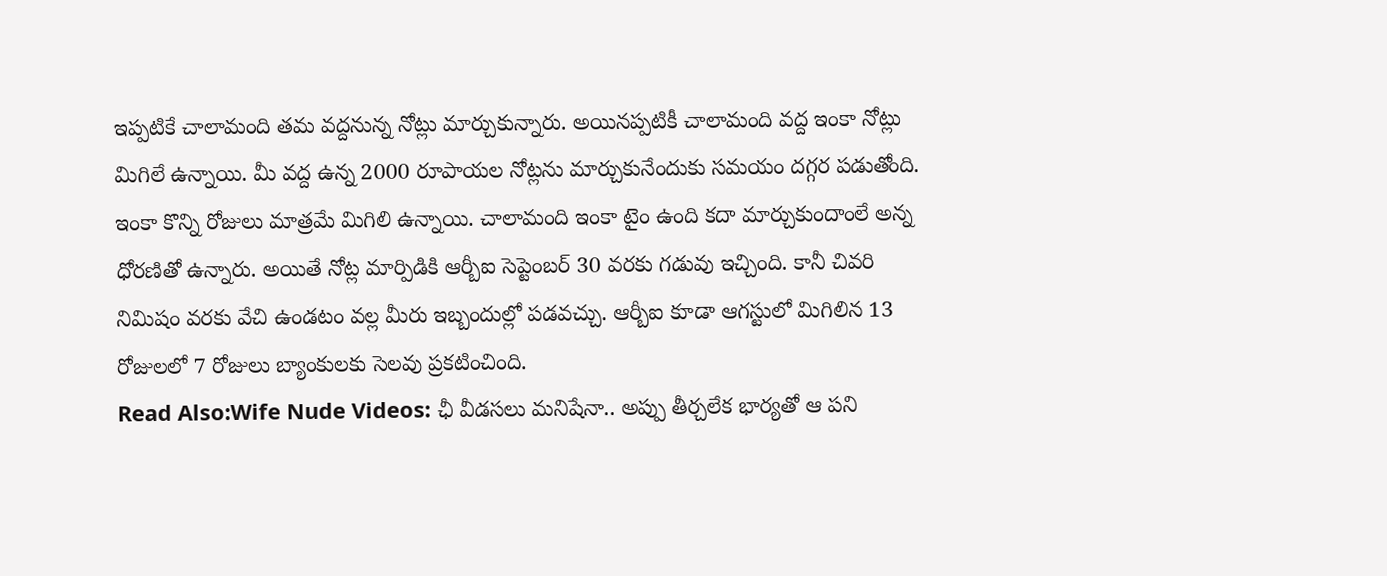ఇప్పటికే చాలామంది తమ వద్దనున్న నోట్లు మార్చుకున్నారు. అయినప్పటికీ చాలామంది వద్ద ఇంకా నోట్లు మిగిలే ఉన్నాయి. మీ వద్ద ఉన్న 2000 రూపాయల నోట్లను మార్చుకునేందుకు సమయం దగ్గర పడుతోంది. ఇంకా కొన్ని రోజులు మాత్రమే మిగిలి ఉన్నాయి. చాలామంది ఇంకా టైం ఉంది కదా మార్చుకుందాంలే అన్న ధోరణితో ఉన్నారు. అయితే నోట్ల మార్పిడికి ఆర్బీఐ సెప్టెంబర్ 30 వరకు గడువు ఇచ్చింది. కానీ చివరి నిమిషం వరకు వేచి ఉండటం వల్ల మీరు ఇబ్బందుల్లో పడవచ్చు. ఆర్బీఐ కూడా ఆగస్టులో మిగిలిన 13 రోజులలో 7 రోజులు బ్యాంకులకు సెలవు ప్రకటించింది.
Read Also:Wife Nude Videos: ఛీ వీడసలు మనిషేనా.. అప్పు తీర్చలేక భార్యతో ఆ పని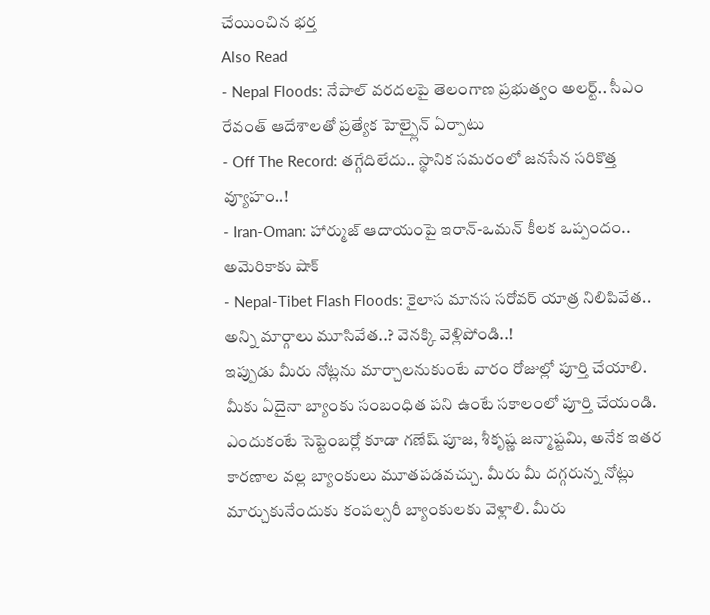చేయించిన భర్త
Also Read
- Nepal Floods: నేపాల్ వరదలపై తెలంగాణ ప్రభుత్వం అలర్ట్.. సీఎం రేవంత్ ఆదేశాలతో ప్రత్యేక హెల్ప్లైన్ ఏర్పాటు
- Off The Record: తగ్గేదిలేదు.. స్థానిక సమరంలో జనసేన సరికొత్త వ్యూహం..!
- Iran-Oman: హార్ముజ్ ఆదాయంపై ఇరాన్-ఒమన్ కీలక ఒప్పందం.. అమెరికాకు షాక్
- Nepal-Tibet Flash Floods: కైలాస మానస సరోవర్ యాత్ర నిలిపివేత.. అన్ని మార్గాలు మూసివేత..? వెనక్కి వెళ్లిపోండి..!
ఇప్పుడు మీరు నోట్లను మార్చాలనుకుంటే వారం రోజుల్లో పూర్తి చేయాలి. మీకు ఏదైనా బ్యాంకు సంబంధిత పని ఉంటే సకాలంలో పూర్తి చేయండి. ఎందుకంటే సెప్టెంబర్లో కూడా గణేష్ పూజ, శీకృష్ణ జన్మాష్టమి, అనేక ఇతర కారణాల వల్ల బ్యాంకులు మూతపడవచ్చు. మీరు మీ దగ్గరున్న నోట్లు మార్చుకునేందుకు కంపల్సరీ బ్యాంకులకు వెళ్లాలి. మీరు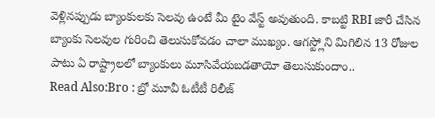వెళ్లినప్పుడు బ్యాంకులకు సెలవు ఉంటే మీ టైం వేస్ట్ అవుతుంది. కాబట్టి RBI జారీ చేసిన బ్యాంకు సెలవుల గురించి తెలుసుకోవడం చాలా ముఖ్యం. ఆగస్ట్లోని మిగిలిన 13 రోజుల పాటు ఏ రాష్ట్రాలలో బ్యాంకులు మూసివేయబడతాయో తెలుసుకుందాం..
Read Also:Bro : బ్రో మూవీ ఓటీటీ రిలీజ్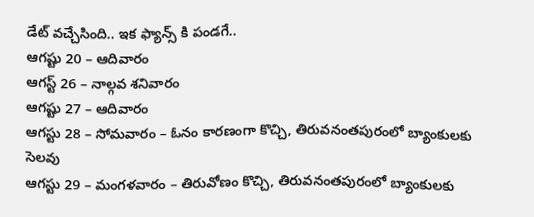డేట్ వచ్చేసింది.. ఇక ఫ్యాన్స్ కి పండగే..
ఆగష్టు 20 – ఆదివారం
ఆగస్ట్ 26 – నాల్గవ శనివారం
ఆగష్టు 27 – ఆదివారం
ఆగస్టు 28 – సోమవారం – ఓనం కారణంగా కొచ్చి, తిరువనంతపురంలో బ్యాంకులకు సెలవు
ఆగస్టు 29 – మంగళవారం – తిరువోణం కొచ్చి, తిరువనంతపురంలో బ్యాంకులకు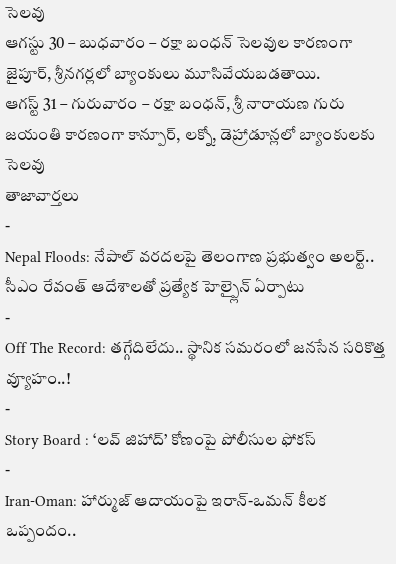సెలవు
ఆగస్టు 30 – బుధవారం – రక్షా బంధన్ సెలవుల కారణంగా జైపూర్, శ్రీనగర్లలో బ్యాంకులు మూసివేయబడతాయి.
ఆగస్ట్ 31 – గురువారం – రక్షా బంధన్, శ్రీ నారాయణ గురు జయంతి కారణంగా కాన్పూర్, లక్నో, డెహ్రాడూన్లలో బ్యాంకులకు సెలవు
తాజావార్తలు
-
Nepal Floods: నేపాల్ వరదలపై తెలంగాణ ప్రభుత్వం అలర్ట్.. సీఎం రేవంత్ ఆదేశాలతో ప్రత్యేక హెల్ప్లైన్ ఏర్పాటు
-
Off The Record: తగ్గేదిలేదు.. స్థానిక సమరంలో జనసేన సరికొత్త వ్యూహం..!
-
Story Board : ‘లవ్ జిహాద్’ కోణంపై పోలీసుల ఫోకస్
-
Iran-Oman: హార్ముజ్ ఆదాయంపై ఇరాన్-ఒమన్ కీలక ఒప్పందం..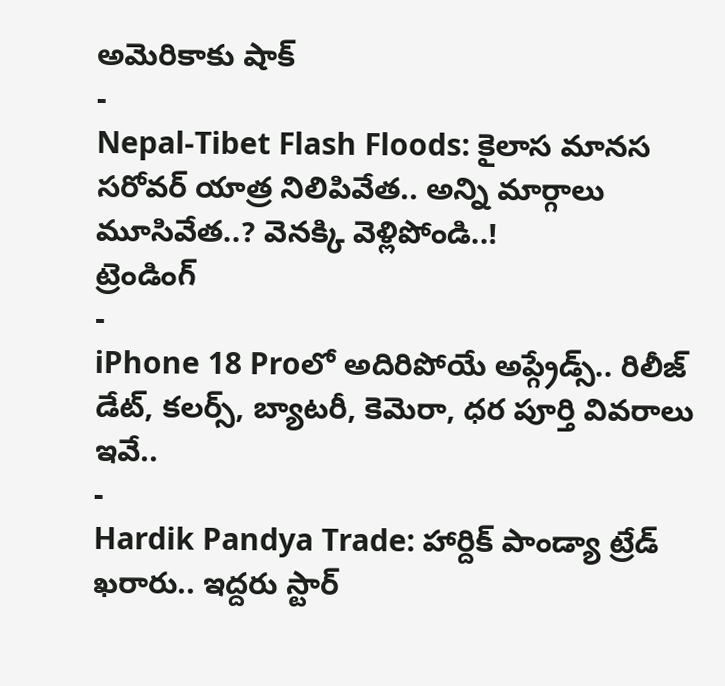అమెరికాకు షాక్
-
Nepal-Tibet Flash Floods: కైలాస మానస సరోవర్ యాత్ర నిలిపివేత.. అన్ని మార్గాలు మూసివేత..? వెనక్కి వెళ్లిపోండి..!
ట్రెండింగ్
-
iPhone 18 Proలో అదిరిపోయే అప్గ్రేడ్స్.. రిలీజ్ డేట్, కలర్స్, బ్యాటరీ, కెమెరా, ధర పూర్తి వివరాలు ఇవే..
-
Hardik Pandya Trade: హార్దిక్ పాండ్యా ట్రేడ్ ఖరారు.. ఇద్దరు స్టార్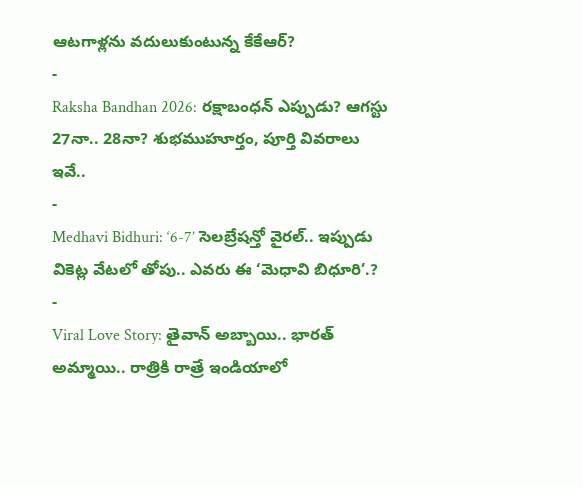ఆటగాళ్లను వదులుకుంటున్న కేకేఆర్?
-
Raksha Bandhan 2026: రక్షాబంధన్ ఎప్పుడు? ఆగస్టు 27నా.. 28నా? శుభముహూర్తం, పూర్తి వివరాలు ఇవే..
-
Medhavi Bidhuri: ‘6-7’ సెలబ్రేషన్తో వైరల్.. ఇప్పుడు వికెట్ల వేటలో తోపు.. ఎవరు ఈ ‘మెధావి బిధూరి’.?
-
Viral Love Story: తైవాన్ అబ్బాయి.. భారత్ అమ్మాయి.. రాత్రికి రాత్రే ఇండియాలో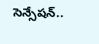సెన్సేషన్..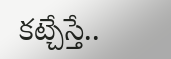కట్చేస్తే..